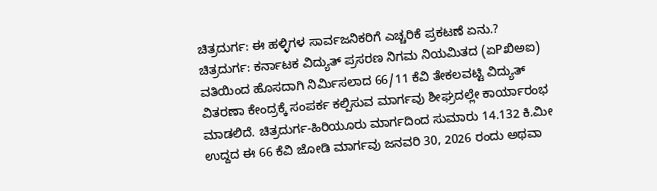ಚಿತ್ರದುರ್ಗ: ಈ ಹಳ್ಳಿಗಳ ಸಾರ್ವಜನಿಕರಿಗೆ ಎಚ್ಚರಿಕೆ ಪ್ರಕಟಣೆ ಏನು.?
ಚಿತ್ರದುರ್ಗ: ಕರ್ನಾಟಕ ವಿದ್ಯುತ್ ಪ್ರಸರಣ ನಿಗಮ ನಿಯಮಿತದ (ಏPಖಿಅಐ) ವತಿಯಿಂದ ಹೊಸದಾಗಿ ನಿರ್ಮಿಸಲಾದ 66/11 ಕೆವಿ ತೇಕಲವಟ್ಟಿ ವಿದ್ಯುತ್ ವಿತರಣಾ ಕೇಂದ್ರಕ್ಕೆ ಸಂಪರ್ಕ ಕಲ್ಪಿಸುವ ಮಾರ್ಗವು ಶೀಘ್ರದಲ್ಲೇ ಕಾರ್ಯಾರಂಭ ಮಾಡಲಿದೆ. ಚಿತ್ರದುರ್ಗ-ಹಿರಿಯೂರು ಮಾರ್ಗದಿಂದ ಸುಮಾರು 14.132 ಕಿ.ಮೀ ಉದ್ದದ ಈ 66 ಕೆವಿ ಜೋಡಿ ಮಾರ್ಗವು ಜನವರಿ 30, 2026 ರಂದು ಅಥವಾ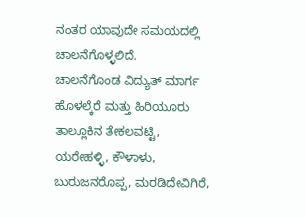ನಂತರ ಯಾವುದೇ ಸಮಯದಲ್ಲಿ ಚಾಲನೆಗೊಳ್ಳಲಿದೆ.
ಚಾಲನೆಗೊಂಡ ವಿದ್ಯುತ್ ಮಾರ್ಗ ಹೊಳಲ್ಕೆರೆ ಮತ್ತು ಹಿರಿಯೂರು ತಾಲ್ಲೂಕಿನ ತೇಕಲವಟ್ಟಿ, ಯರೇಹಳ್ಳಿ, ಕೌಳಾಳು, ಬುರುಜನರೊಪ್ಪ, ಮರಡಿದೇವಿಗಿರೆ,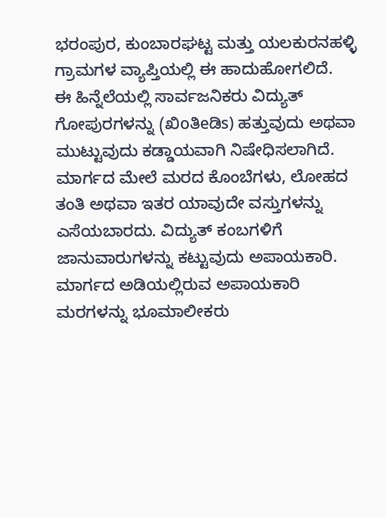ಭರಂಪುರ, ಕುಂಬಾರಘಟ್ಟ ಮತ್ತು ಯಲಕುರನಹಳ್ಳಿ ಗ್ರಾಮಗಳ ವ್ಯಾಪ್ತಿಯಲ್ಲಿ ಈ ಹಾದುಹೋಗಲಿದೆ.
ಈ ಹಿನ್ನೆಲೆಯಲ್ಲಿ ಸಾರ್ವಜನಿಕರು ವಿದ್ಯುತ್ ಗೋಪುರಗಳನ್ನು (ಖಿoತಿeಡಿs) ಹತ್ತುವುದು ಅಥವಾ ಮುಟ್ಟುವುದು ಕಡ್ಡಾಯವಾಗಿ ನಿಷೇಧಿಸಲಾಗಿದೆ. ಮಾರ್ಗದ ಮೇಲೆ ಮರದ ಕೊಂಬೆಗಳು, ಲೋಹದ ತಂತಿ ಅಥವಾ ಇತರ ಯಾವುದೇ ವಸ್ತುಗಳನ್ನು ಎಸೆಯಬಾರದು. ವಿದ್ಯುತ್ ಕಂಬಗಳಿಗೆ ಜಾನುವಾರುಗಳನ್ನು ಕಟ್ಟುವುದು ಅಪಾಯಕಾರಿ. ಮಾರ್ಗದ ಅಡಿಯಲ್ಲಿರುವ ಅಪಾಯಕಾರಿ ಮರಗಳನ್ನು ಭೂಮಾಲೀಕರು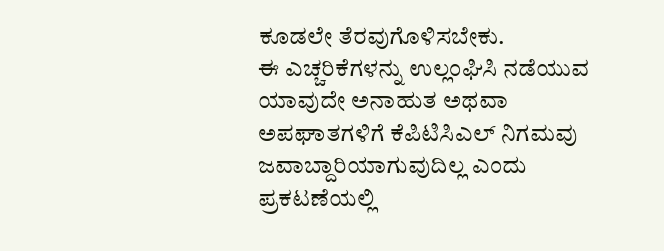ಕೂಡಲೇ ತೆರವುಗೊಳಿಸಬೇಕು.
ಈ ಎಚ್ಚರಿಕೆಗಳನ್ನು ಉಲ್ಲಂಘಿಸಿ ನಡೆಯುವ ಯಾವುದೇ ಅನಾಹುತ ಅಥವಾ ಅಪಘಾತಗಳಿಗೆ ಕೆಪಿಟಿಸಿಎಲ್ ನಿಗಮವು ಜವಾಬ್ದಾರಿಯಾಗುವುದಿಲ್ಲ ಎಂದು ಪ್ರಕಟಣೆಯಲ್ಲಿ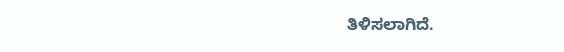ತಿಳಿಸಲಾಗಿದೆ.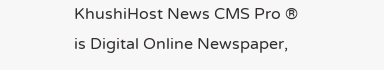KhushiHost News CMS Pro ®
is Digital Online Newspaper,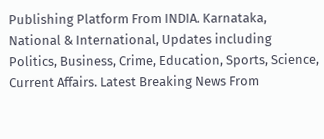Publishing Platform From INDIA. Karnataka, National & International, Updates including Politics, Business, Crime, Education, Sports, Science, Current Affairs. Latest Breaking News From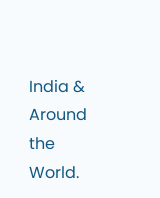India & Around the World.